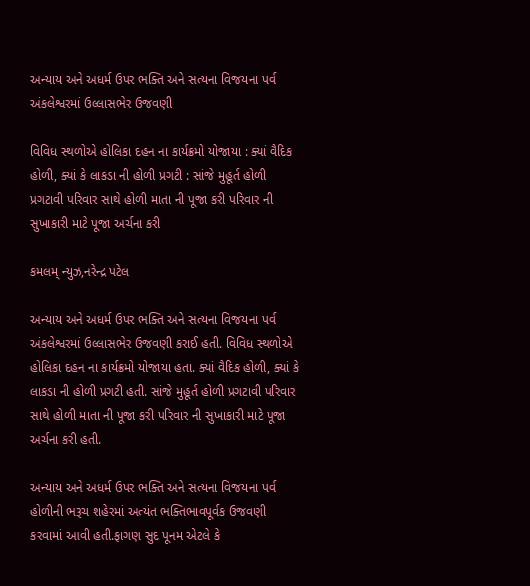અન્યાય અને અધર્મ ઉપર ભક્તિ અને સત્યના વિજયના પર્વ અંકલેશ્વરમાં ઉલ્લાસભેર ઉજવણી

વિવિધ સ્થળોએ હોલિકા દહન ના કાર્યક્રમો યોજાયા : ક્યાં વૈદિક હોળી, ક્યાં કે લાકડા ની હોળી પ્રગટી : સાંજે મુહૂર્ત હોળી પ્રગટાવી પરિવાર સાથે હોળી માતા ની પૂજા કરી પરિવાર ની સુખાકારી માટે પૂજા અર્ચના કરી

કમલમ્ ન્યુઝ,નરેન્દ્ર પટેલ

અન્યાય અને અધર્મ ઉપર ભક્તિ અને સત્યના વિજયના પર્વ અંકલેશ્વરમાં ઉલ્લાસભેર ઉજવણી કરાઈ હતી. વિવિધ સ્થળોએ હોલિકા દહન ના કાર્યક્રમો યોજાયા હતા. ક્યાં વૈદિક હોળી, ક્યાં કે લાકડા ની હોળી પ્રગટી હતી. સાંજે મુહૂર્ત હોળી પ્રગટાવી પરિવાર સાથે હોળી માતા ની પૂજા કરી પરિવાર ની સુખાકારી માટે પૂજા અર્ચના કરી હતી.

અન્યાય અને અધર્મ ઉપર ભક્તિ અને સત્યના વિજયના પર્વ હોળીની ભરૂચ શહેરમાં અત્યંત ભક્તિભાવપૂર્વક ઉજવણી કરવામાં આવી હતી.ફાગણ સુદ પૂનમ એટલે કે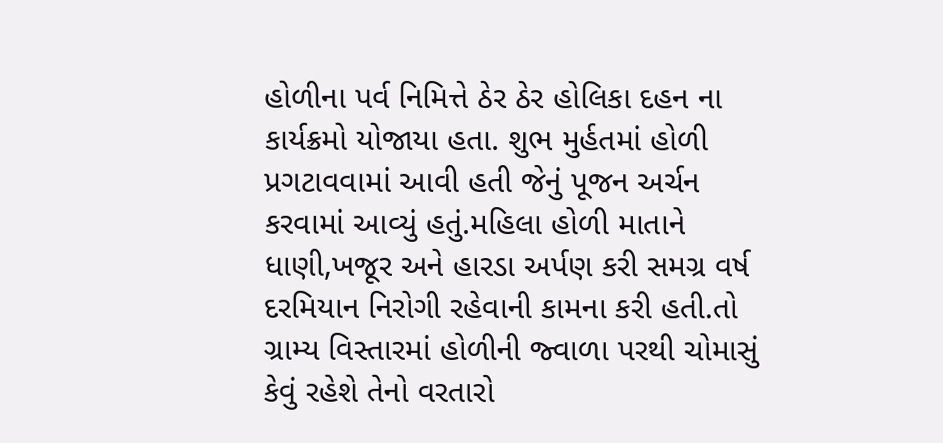હોળીના પર્વ નિમિત્તે ઠેર ઠેર હોલિકા દહન ના કાર્યક્રમો યોજાયા હતા. શુભ મુર્હતમાં હોળી પ્રગટાવવામાં આવી હતી જેનું પૂજન અર્ચન કરવામાં આવ્યું હતું.મહિલા હોળી માતાને ધાણી,ખજૂર અને હારડા અર્પણ કરી સમગ્ર વર્ષ દરમિયાન નિરોગી રહેવાની કામના કરી હતી.તો ગ્રામ્ય વિસ્તારમાં હોળીની જ્વાળા પરથી ચોમાસું કેવું રહેશે તેનો વરતારો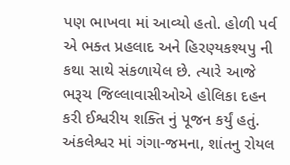પણ ભાખવા માં આવ્યો હતો. હોળી પર્વ એ ભક્ત પ્રહલાદ અને હિરણ્યકશ્યપુ ની કથા સાથે સંકળાયેલ છે. ત્યારે આજે ભરૂચ જિલ્લાવાસીઓએ હોલિકા દહન કરી ઈશ્વરીય શક્તિ નું પૂજન કર્યું હતું. અંકલેશ્વર માં ગંગા-જમના, શાંતનુ રોયલ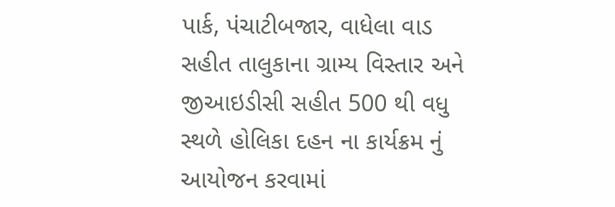પાર્ક, પંચાટીબજાર, વાધેલા વાડ સહીત તાલુકાના ગ્રામ્ય વિસ્તાર અને જીઆઇડીસી સહીત 500 થી વધુ સ્થળે હોલિકા દહન ના કાર્યક્રમ નું આયોજન કરવામાં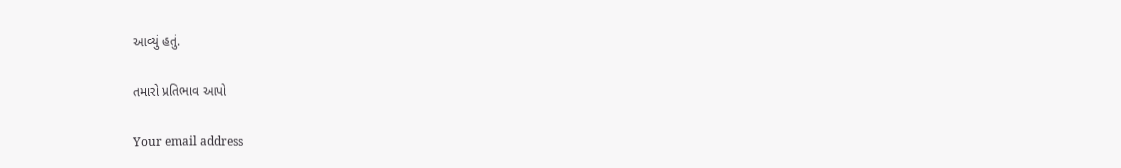આવ્યું હતું.

તમારો પ્રતિભાવ આપો

Your email address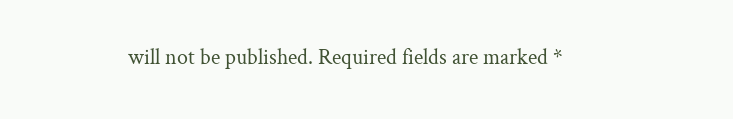will not be published. Required fields are marked *